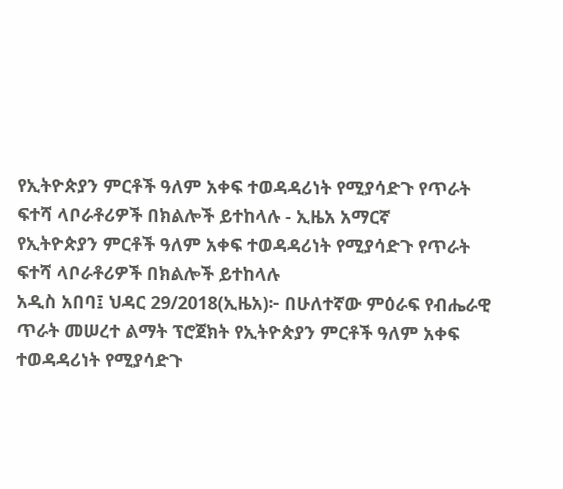የኢትዮጵያን ምርቶች ዓለም አቀፍ ተወዳዳሪነት የሚያሳድጉ የጥራት ፍተሻ ላቦራቶሪዎች በክልሎች ይተከላሉ - ኢዜአ አማርኛ
የኢትዮጵያን ምርቶች ዓለም አቀፍ ተወዳዳሪነት የሚያሳድጉ የጥራት ፍተሻ ላቦራቶሪዎች በክልሎች ይተከላሉ
አዲስ አበባ፤ ህዳር 29/2018(ኢዜአ)፦ በሁለተኛው ምዕራፍ የብሔራዊ ጥራት መሠረተ ልማት ፕሮጀክት የኢትዮጵያን ምርቶች ዓለም አቀፍ ተወዳዳሪነት የሚያሳድጉ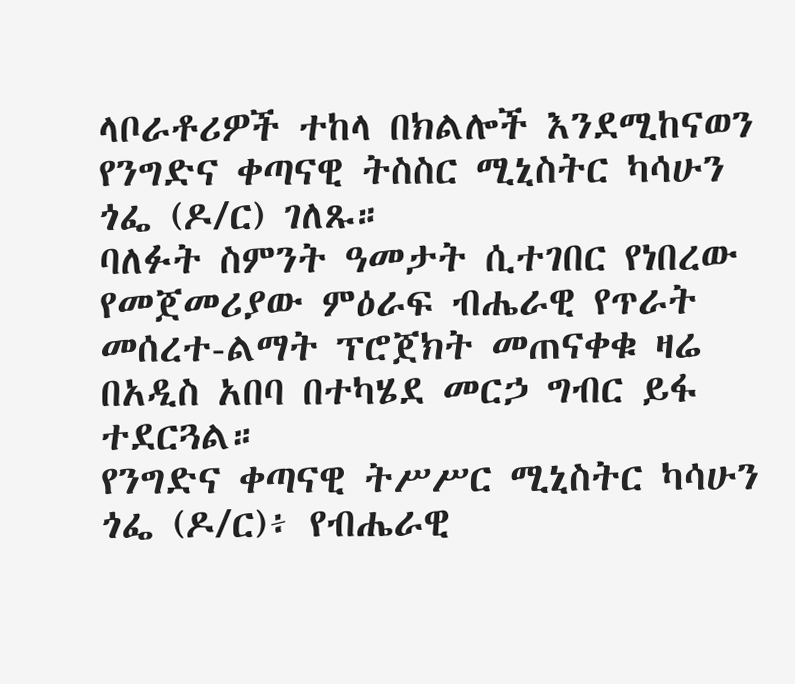ላቦራቶሪዎች ተከላ በክልሎች እንደሚከናወን የንግድና ቀጣናዊ ትስስር ሚኒስትር ካሳሁን ጎፌ (ዶ/ር) ገለጹ።
ባለፉት ስምንት ዓመታት ሲተገበር የነበረው የመጀመሪያው ምዕራፍ ብሔራዊ የጥራት መሰረተ-ልማት ፕሮጀክት መጠናቀቁ ዛሬ በአዲስ አበባ በተካሄደ መርኃ ግብር ይፋ ተደርጓል።
የንግድና ቀጣናዊ ትሥሥር ሚኒስትር ካሳሁን ጎፌ (ዶ/ር)፥ የብሔራዊ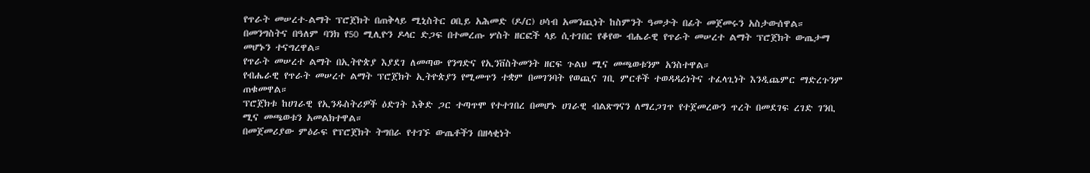የጥራት መሠረተ-ልማት ፕሮጀክት በጠቅላይ ሚኒስትር ዐቢይ አሕመድ (ዶ/ር) ሀሳብ አመንጪነት ከስምንት ዓመታት በፊት መጀመሩን አስታውሰዋል።
በመንግስትና በዓለም ባንክ የ50 ሚሊዮን ዶላር ድጋፍ በተመረጡ ሦስት ዘርፎች ላይ ሲተገበር የቆየው ብሔራዊ የጥራት መሠረተ ልማት ፕሮጀክት ውጤታማ መሆኑን ተናግረዋል።
የጥራት መሠረተ ልማት በኢትዮጵያ እያደገ ለመጣው የንግድና የኢንቨስትመንት ዘርፍ ጉልህ ሚና መጫወቱንም አንስተዋል።
የብሔራዊ የጥራት መሠረተ ልማት ፕሮጀክት ኢትዮጵያን የሚመጥን ተቋም በመገንባት የወጪና ገቢ ምርቶች ተወዳዳሪነትና ተፈላጊነት እንዲጨምር ማድረጉንም ጠቁመዋል።
ፕሮጀክቱ ከሀገራዊ የኢንዱስትሪዎች ዕድገት እቅድ ጋር ተጣጥሞ የተተገበረ በመሆኑ ሀገራዊ ብልጽግናን ለማረጋገጥ የተጀመረውን ጥረት በመደገፍ ረገድ ገንቢ ሚና መጫወቱን አመልክተዋል።
በመጀመሪያው ምዕራፍ የፕሮጀክት ትግበራ የተገኙ ውጤቶችን በዘላቂነት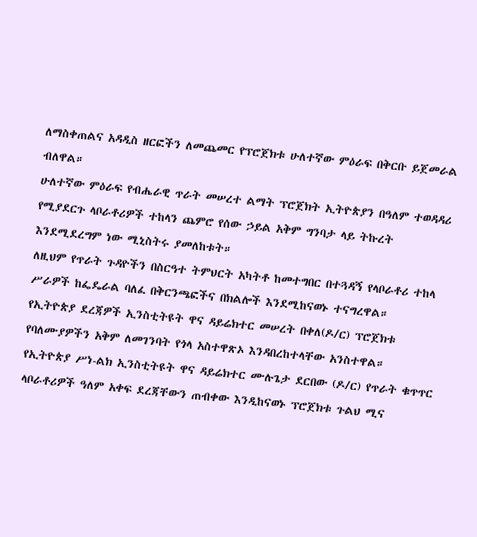ለማስቀጠልና አዳዲስ ዘርፎችን ለመጨመር የፕሮጀክቱ ሁለተኛው ምዕራፍ በቅርቡ ይጀመራል ብለዋል።
ሁለተኛው ምዕራፍ የብሔራዊ ጥራት መሠረተ ልማት ፕሮጀክት ኢትዮጵያን በዓለም ተወዳዳሪ የሚያደርጉ ላቦራቶሪዎች ተከላን ጨምሮ የሰው ኃይል አቅም ግንባታ ላይ ትኩረት እንደሚደረግም ነው ሚኒስትሩ ያመለከቱት።
ለዚህም የጥራት ጉዳዮችን በስርዓተ ትምህርት አካትቶ ከመተግበር በተጓዳኝ የላቦራቶሪ ተከላ ሥራዎች ከፌዴራል ባለፈ በቅርንጫፎችና በክልሎች እንደሚከናወኑ ተናግረዋል።
የኢትዮጵያ ደረጃዎች ኢንስቲትዩት ዋና ዳይሬክተር መሠረት በቀለ(ዶ/ር) ፕሮጀክቱ የባለሙያዎችን አቅም ለመገንባት የጎላ አስተዋጽኦ እንዳበረከተላቸው አንስተዋል።
የኢትዮጵያ ሥነ-ልክ ኢንስቲትዩት ዋና ዳይሬክተር ሙሉጌታ ደርበው (ዶ/ር) የጥራት ቁጥጥር ላቦራቶሪዎች ዓለም አቀፍ ደረጃቸውን ጠብቀው እንዲከናወኑ ፕሮጀክቱ ጉልህ ሚና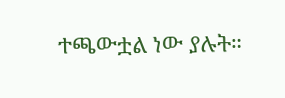ተጫውቷል ነው ያሉት።